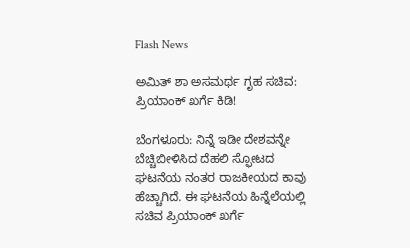Flash News

ಅಮಿತ್ ಶಾ ಅಸಮರ್ಥ ಗೃಹ ಸಚಿವ: ಪ್ರಿಯಾಂಕ್ ಖರ್ಗೆ ಕಿಡಿ!

ಬೆಂಗಳೂರು: ನಿನ್ನೆ ಇಡೀ ದೇಶವನ್ನೇ ಬೆಚ್ಚಿಬೀಳಿಸಿದ ದೆಹಲಿ ಸ್ಫೋಟದ ಘಟನೆಯ ನಂತರ ರಾಜಕೀಯದ ಕಾವು ಹೆಚ್ಚಾಗಿದೆ. ಈ ಘಟನೆಯ ಹಿನ್ನೆಲೆಯಲ್ಲಿ ಸಚಿವ ಪ್ರಿಯಾಂಕ್ ಖರ್ಗೆ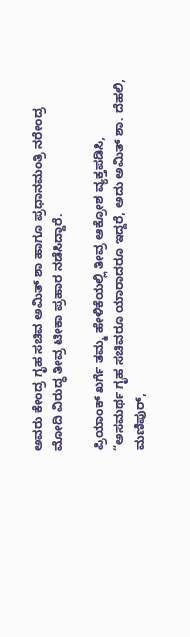ಅವರು ಕೇಂದ್ರ ಗೃಹ ಸಚಿವ ಅಮಿತ್ ಶಾ ಹಾಗೂ ಪ್ರಧಾನಮಂತ್ರಿ ನರೇಂದ್ರ ಮೋದಿ ವಿರುದ್ಧ ತೀವ್ರ ಟೀಕಾ ಪ್ರಹಾರ ನಡೆಸಿದ್ದಾರೆ.

ಪ್ರಿಯಾಂಕ್ ಖರ್ಗೆ ತಮ್ಮ ಹೇಳಿಕೆಯಲ್ಲಿ ತೀವ್ರ ಆಕ್ರೋಶ ವ್ಯಕ್ತಪಡಿಸಿ, “ಅಸಮರ್ಥ ಗೃಹ ಸಚಿವರೂ ಯಾರಾದರೂ ಇದ್ದರೆ, ಅದು ಅಮಿತ್ ಶಾ. ದೆಹಲಿ, ಮಣಿಪುರ್,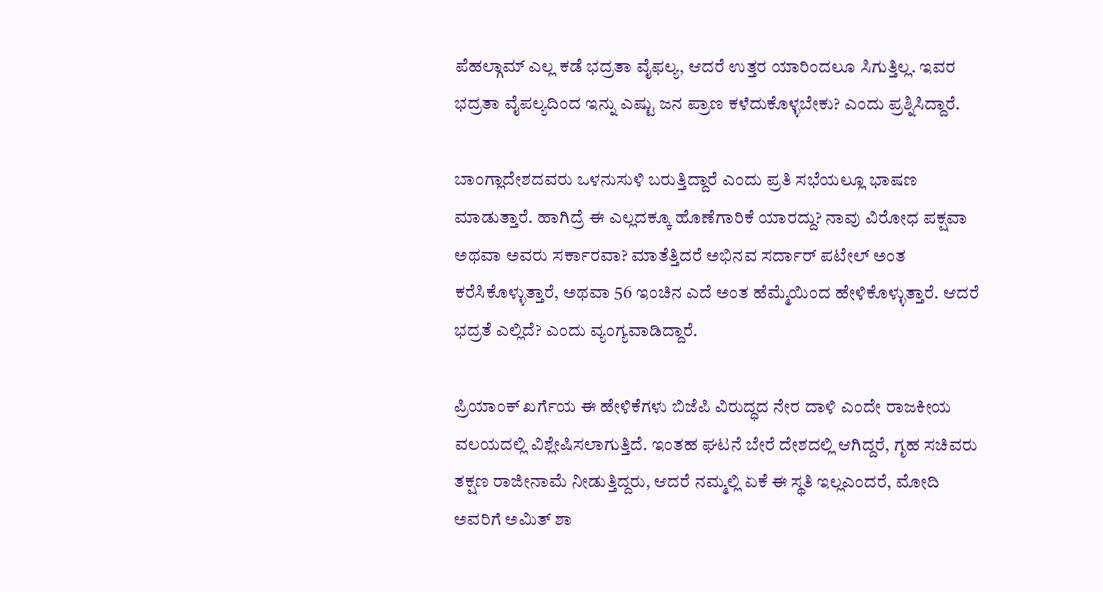ಪೆಹಲ್ಗಾಮ್ ಎಲ್ಲ ಕಡೆ ಭದ್ರತಾ ವೈಫಲ್ಯ, ಆದರೆ ಉತ್ತರ ಯಾರಿಂದಲೂ ಸಿಗುತ್ತಿಲ್ಲ. ಇವರ ಭದ್ರತಾ ವೈಪಲ್ಯದಿಂದ ಇನ್ನು ಎಷ್ಟು ಜನ ಪ್ರಾಣ ಕಳೆದುಕೊಳ್ಳಬೇಕು? ಎಂದು ಪ್ರಶ್ನಿಸಿದ್ದಾರೆ.

ಬಾಂಗ್ಲಾದೇಶದವರು ಒಳನುಸುಳಿ ಬರುತ್ತಿದ್ದಾರೆ ಎಂದು ಪ್ರತಿ ಸಭೆಯಲ್ಲೂ ಭಾಷಣ ಮಾಡುತ್ತಾರೆ. ಹಾಗಿದ್ರೆ ಈ ಎಲ್ಲದಕ್ಕೂ ಹೊಣೆಗಾರಿಕೆ ಯಾರದ್ದು? ನಾವು ವಿರೋಧ ಪಕ್ಷವಾ ಅಥವಾ ಅವರು ಸರ್ಕಾರವಾ? ಮಾತೆತ್ತಿದರೆ ಅಭಿನವ ಸರ್ದಾರ್ ಪಟೇಲ್ ಅಂತ ಕರೆಸಿಕೊಳ್ಳುತ್ತಾರೆ, ಅಥವಾ 56 ಇಂಚಿನ ಎದೆ ಅಂತ ಹೆಮ್ಮೆಯಿಂದ ಹೇಳಿಕೊಳ್ಳುತ್ತಾರೆ. ಆದರೆ ಭದ್ರತೆ ಎಲ್ಲಿದೆ? ಎಂದು ವ್ಯಂಗ್ಯವಾಡಿದ್ದಾರೆ.

ಪ್ರಿಯಾಂಕ್ ಖರ್ಗೆಯ ಈ ಹೇಳಿಕೆಗಳು ಬಿಜೆಪಿ ವಿರುದ್ಧದ ನೇರ ದಾಳಿ ಎಂದೇ ರಾಜಕೀಯ ವಲಯದಲ್ಲಿ ವಿಶ್ಲೇಷಿಸಲಾಗುತ್ತಿದೆ. ಇಂತಹ ಘಟನೆ ಬೇರೆ ದೇಶದಲ್ಲಿ ಆಗಿದ್ದರೆ, ಗೃಹ ಸಚಿವರು ತಕ್ಷಣ ರಾಜೀನಾಮೆ ನೀಡುತ್ತಿದ್ದರು, ಆದರೆ ನಮ್ಮಲ್ಲಿ ಏಕೆ ಈ ಸ್ಥತಿ ಇಲ್ಲಎಂದರೆ, ಮೋದಿ ಅವರಿಗೆ ಅಮಿತ್ ಶಾ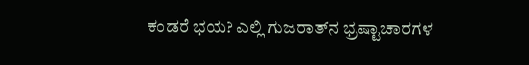ಕಂಡರೆ ಭಯ? ಎಲ್ಲಿ ಗುಜರಾತ್‌ನ ಭ್ರಷ್ಟಾಚಾರಗಳ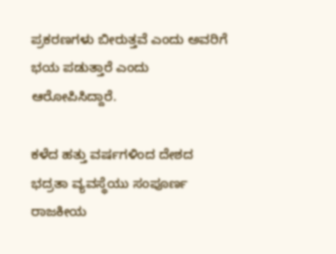ಪ್ರಕರಣಗಳು ಬೀರುತ್ತವೆ ಎಂದು ಅವರಿಗೆ ಭಯ ಪಡುತ್ತಾರೆ ಎಂದು ಆರೋಪಿಸಿದ್ದಾರೆ.

ಕಳೆದ ಹತ್ತು ವರ್ಷಗಳಿಂದ ದೇಶದ ಭದ್ರತಾ ವ್ಯವಸ್ಥೆಯು ಸಂಪೂರ್ಣ ರಾಜಕೀಯ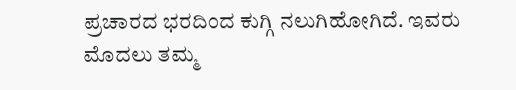ಪ್ರಚಾರದ ಭರದಿಂದ ಕುಗ್ಗಿ ನಲುಗಿಹೋಗಿದೆ. ಇವರು ಮೊದಲು ತಮ್ಮ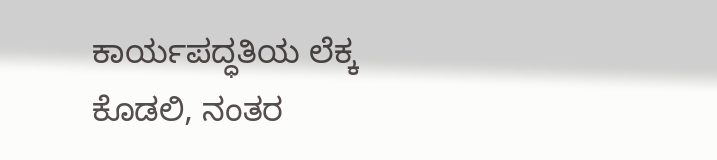ಕಾರ್ಯಪದ್ಧತಿಯ ಲೆಕ್ಕ ಕೊಡಲಿ, ನಂತರ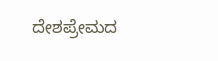ದೇಶಪ್ರೇಮದ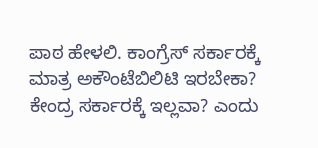ಪಾಠ ಹೇಳಲಿ. ಕಾಂಗ್ರೆಸ್ ಸರ್ಕಾರಕ್ಕೆ ಮಾತ್ರ ಅಕೌಂಟೆಬಿಲಿಟಿ ಇರಬೇಕಾ? ಕೇಂದ್ರ ಸರ್ಕಾರಕ್ಕೆ ಇಲ್ಲವಾ? ಎಂದು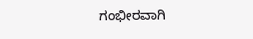ಗಂಭೀರವಾಗಿ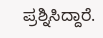ಪ್ರಶ್ನಿಸಿದ್ದಾರೆ.